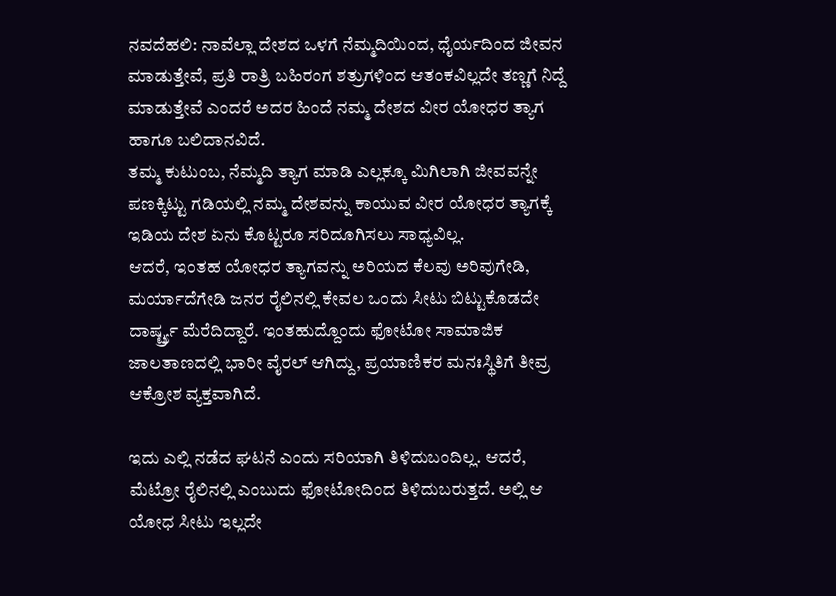ನವದೆಹಲಿ: ನಾವೆಲ್ಲಾ ದೇಶದ ಒಳಗೆ ನೆಮ್ಮದಿಯಿಂದ, ಧೈರ್ಯದಿಂದ ಜೀವನ ಮಾಡುತ್ತೇವೆ, ಪ್ರತಿ ರಾತ್ರಿ ಬಹಿರಂಗ ಶತ್ರುಗಳಿಂದ ಆತಂಕವಿಲ್ಲದೇ ತಣ್ಣಗೆ ನಿದ್ದೆ ಮಾಡುತ್ತೇವೆ ಎಂದರೆ ಅದರ ಹಿಂದೆ ನಮ್ಮ ದೇಶದ ವೀರ ಯೋಧರ ತ್ಯಾಗ ಹಾಗೂ ಬಲಿದಾನವಿದೆ.
ತಮ್ಮ ಕುಟುಂಬ, ನೆಮ್ಮದಿ ತ್ಯಾಗ ಮಾಡಿ ಎಲ್ಲಕ್ಕೂ ಮಿಗಿಲಾಗಿ ಜೀವವನ್ನೇ ಪಣಕ್ಕಿಟ್ಟು ಗಡಿಯಲ್ಲಿ ನಮ್ಮ ದೇಶವನ್ನು ಕಾಯುವ ವೀರ ಯೋಧರ ತ್ಯಾಗಕ್ಕೆ ಇಡಿಯ ದೇಶ ಏನು ಕೊಟ್ಟರೂ ಸರಿದೂಗಿಸಲು ಸಾಧ್ಯವಿಲ್ಲ.
ಆದರೆ, ಇಂತಹ ಯೋಧರ ತ್ಯಾಗವನ್ನು ಅರಿಯದ ಕೆಲವು ಅರಿವುಗೇಡಿ, ಮರ್ಯಾದೆಗೇಡಿ ಜನರ ರೈಲಿನಲ್ಲಿ ಕೇವಲ ಒಂದು ಸೀಟು ಬಿಟ್ಟುಕೊಡದೇ ದಾರ್ಷ್ಟ್ರ್ಯ ಮೆರೆದಿದ್ದಾರೆ. ಇಂತಹುದ್ದೊಂದು ಫೋಟೋ ಸಾಮಾಜಿಕ ಜಾಲತಾಣದಲ್ಲಿ ಭಾರೀ ವೈರಲ್ ಆಗಿದ್ದು, ಪ್ರಯಾಣಿಕರ ಮನಃಸ್ಥಿತಿಗೆ ತೀವ್ರ ಆಕ್ರೋಶ ವ್ಯಕ್ತವಾಗಿದೆ.

ಇದು ಎಲ್ಲಿ ನಡೆದ ಘಟನೆ ಎಂದು ಸರಿಯಾಗಿ ತಿಳಿದುಬಂದಿಲ್ಲ. ಆದರೆ, ಮೆಟ್ರೋ ರೈಲಿನಲ್ಲಿ ಎಂಬುದು ಫೋಟೋದಿಂದ ತಿಳಿದುಬರುತ್ತದೆ. ಅಲ್ಲಿ ಆ ಯೋಧ ಸೀಟು ಇಲ್ಲದೇ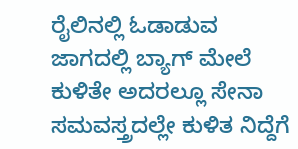ರೈಲಿನಲ್ಲಿ ಓಡಾಡುವ ಜಾಗದಲ್ಲಿ ಬ್ಯಾಗ್ ಮೇಲೆ ಕುಳಿತೇ ಅದರಲ್ಲೂ ಸೇನಾ ಸಮವಸ್ತ್ರದಲ್ಲೇ ಕುಳಿತ ನಿದ್ದೆಗೆ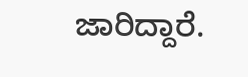ಜಾರಿದ್ದಾರೆ.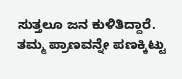ಸುತ್ತಲೂ ಜನ ಕುಳಿತಿದ್ದಾರೆ.
ತಮ್ಮ ಪ್ರಾಣವನ್ನೇ ಪಣಕ್ಕಿಟ್ಟು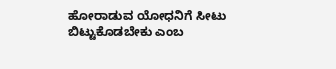ಹೋರಾಡುವ ಯೋಧನಿಗೆ ಸೀಟು ಬಿಟ್ಟುಕೊಡಬೇಕು ಎಂಬ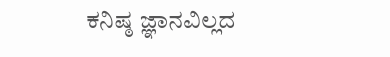ಕನಿಷ್ಠ ಜ್ಞಾನವಿಲ್ಲದ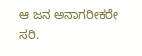ಆ ಜನ ಅನಾಗರೀಕರೇ ಸರಿ.